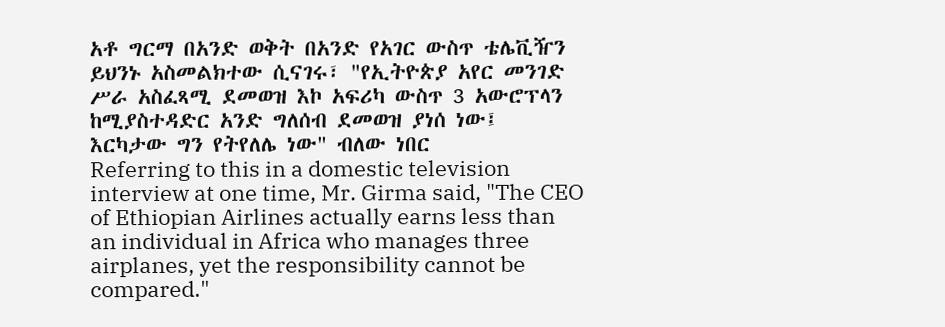አቶ ግርማ በአንድ ወቅት በአንድ የአገር ውስጥ ቴሌቪዥን ይህንኑ አስመልክተው ሲናገሩ፣ "የኢትዮጵያ አየር መንገድ ሥራ አስፈጻሚ ደመወዝ እኮ አፍሪካ ውስጥ 3 አውሮፕላን ከሚያስተዳድር አንድ ግለሰብ ደመወዝ ያነሰ ነው፤ እርካታው ግን የትየለሌ ነው" ብለው ነበር
Referring to this in a domestic television interview at one time, Mr. Girma said, "The CEO of Ethiopian Airlines actually earns less than an individual in Africa who manages three airplanes, yet the responsibility cannot be compared."